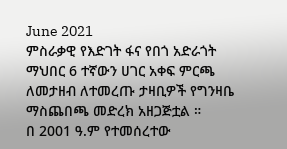June 2021
ምስራቃዊ የእድገት ፋና የበጎ አድራጎት ማህበር 6 ተኛውን ሀገር አቀፍ ምርጫ ለመታዘብ ለተመረጡ ታዛቢዎች የግንዛቤ ማስጨበጫ መድረክ አዘጋጅቷል ።
በ 2001 ዓ.ም የተመሰረተው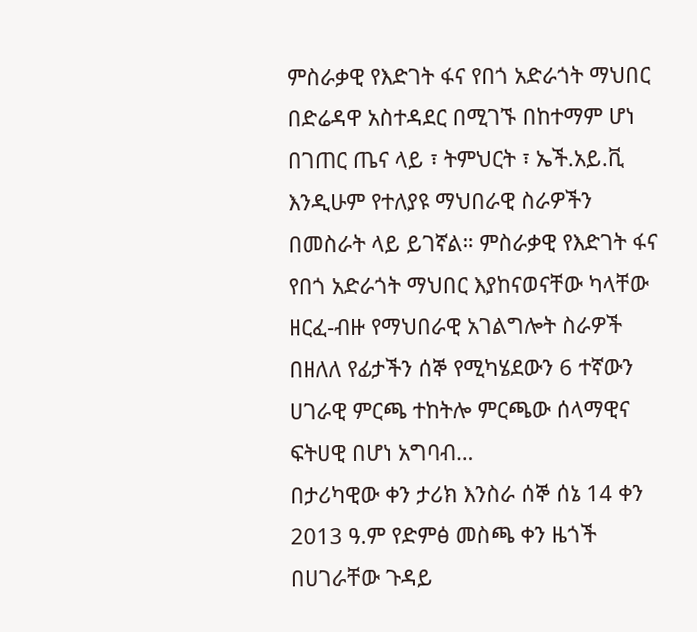ምስራቃዊ የእድገት ፋና የበጎ አድራጎት ማህበር በድሬዳዋ አስተዳደር በሚገኙ በከተማም ሆነ በገጠር ጤና ላይ ፣ ትምህርት ፣ ኤች.አይ.ቪ እንዲሁም የተለያዩ ማህበራዊ ስራዎችን በመስራት ላይ ይገኛል። ምስራቃዊ የእድገት ፋና የበጎ አድራጎት ማህበር እያከናወናቸው ካላቸው ዘርፈ-ብዙ የማህበራዊ አገልግሎት ስራዎች በዘለለ የፊታችን ሰኞ የሚካሄደውን 6 ተኛውን ሀገራዊ ምርጫ ተከትሎ ምርጫው ሰላማዊና ፍትሀዊ በሆነ አግባብ…
በታሪካዊው ቀን ታሪክ እንስራ ሰኞ ሰኔ 14 ቀን 2013 ዓ.ም የድምፅ መስጫ ቀን ዜጎች በሀገራቸው ጉዳይ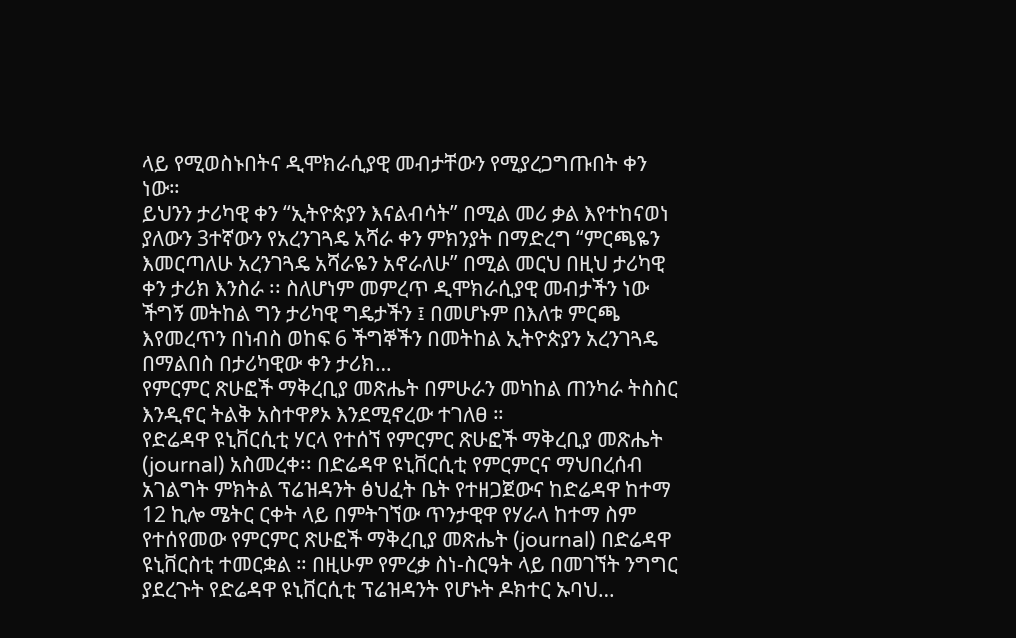ላይ የሚወስኑበትና ዲሞክራሲያዊ መብታቸውን የሚያረጋግጡበት ቀን ነው።
ይህንን ታሪካዊ ቀን “ኢትዮጵያን እናልብሳት” በሚል መሪ ቃል እየተከናወነ ያለውን 3ተኛውን የአረንገጓዴ አሻራ ቀን ምክንያት በማድረግ “ምርጫዬን እመርጣለሁ አረንገጓዴ አሻራዬን አኖራለሁ” በሚል መርህ በዚህ ታሪካዊ ቀን ታሪክ እንስራ ፡፡ ስለሆነም መምረጥ ዲሞክራሲያዊ መብታችን ነው ችግኝ መትከል ግን ታሪካዊ ግዴታችን ፤ በመሆኑም በእለቱ ምርጫ እየመረጥን በነብስ ወከፍ 6 ችግኞችን በመትከል ኢትዮጵያን አረንገጓዴ በማልበስ በታሪካዊው ቀን ታሪክ…
የምርምር ጽሁፎች ማቅረቢያ መጽሔት በምሁራን መካከል ጠንካራ ትስስር እንዲኖር ትልቅ አስተዋፆኦ እንደሚኖረው ተገለፀ ።
የድሬዳዋ ዩኒቨርሲቲ ሃርላ የተሰኘ የምርምር ጽሁፎች ማቅረቢያ መጽሔት (journal) አስመረቀ፡፡ በድሬዳዋ ዩኒቨርሲቲ የምርምርና ማህበረሰብ አገልግት ምክትል ፕሬዝዳንት ፅህፈት ቤት የተዘጋጀውና ከድሬዳዋ ከተማ 12 ኪሎ ሜትር ርቀት ላይ በምትገኘው ጥንታዊዋ የሃራላ ከተማ ስም የተሰየመው የምርምር ጽሁፎች ማቅረቢያ መጽሔት (journal) በድሬዳዋ ዩኒቨርስቲ ተመርቋል ። በዚሁም የምረቃ ስነ-ስርዓት ላይ በመገኘት ንግግር ያደረጉት የድሬዳዋ ዩኒቨርሲቲ ፕሬዝዳንት የሆኑት ዶክተር ኡባህ…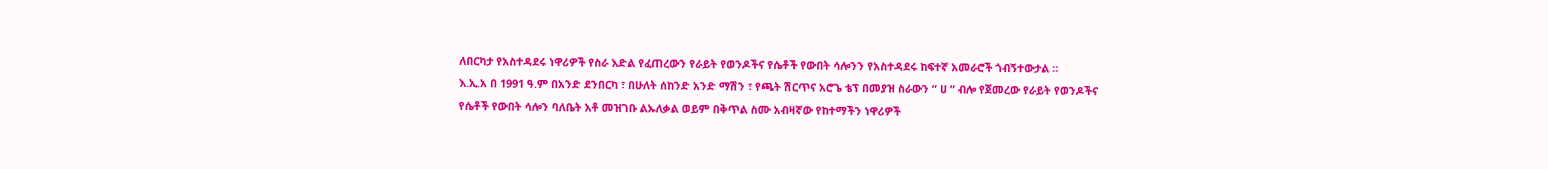ለበርካታ የአስተዳደሩ ነዋሪዎች የስራ እድል የፈጠረውን የራይት የወንዶችና የሴቶች የውበት ሳሎንን የአስተዳደሩ ከፍተኛ አመራሮች ጎብኝተውታል ።
እ.ኢ.አ በ 1991 ዓ.ም በአንድ ደንበርካ ፣ በሁለት ሰከንድ አንድ ማሽን ፣ የጫት ሽርጥና አሮጌ ቴፕ በመያዝ ስራውን ” ሀ ” ብሎ የጀመረው የራይት የወንዶችና የሴቶች የውበት ሳሎን ባለቤት አቶ መዝገቡ ልኡለቃል ወይም በቅጥል ስሙ አብዛኛው የከተማችን ነዋሪዎች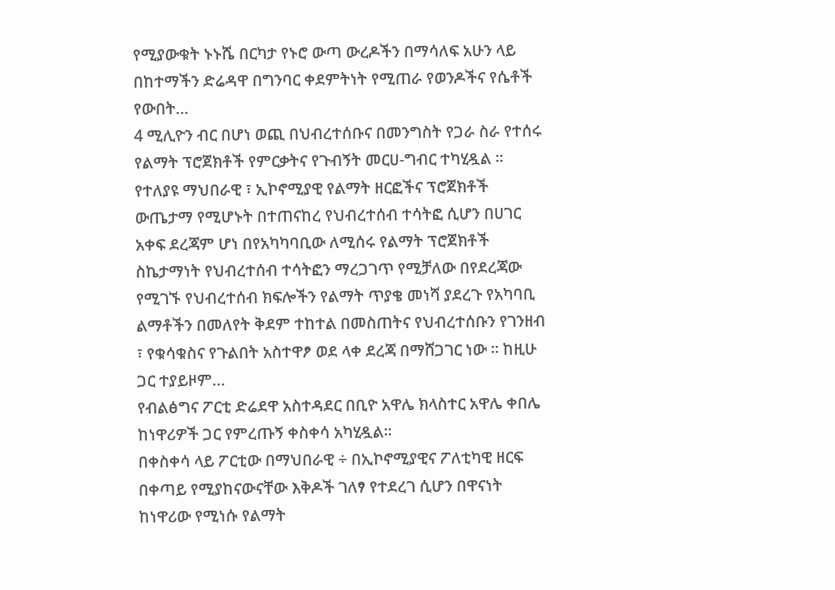የሚያውቁት ኑኑሼ በርካታ የኑሮ ውጣ ውረዶችን በማሳለፍ አሁን ላይ በከተማችን ድሬዳዋ በግንባር ቀደምትነት የሚጠራ የወንዶችና የሴቶች የውበት…
4 ሚሊዮን ብር በሆነ ወጪ በህብረተሰቡና በመንግስት የጋራ ስራ የተሰሩ የልማት ፕሮጀክቶች የምርቃትና የጉብኝት መርሀ-ግብር ተካሂዷል ።
የተለያዩ ማህበራዊ ፣ ኢኮኖሚያዊ የልማት ዘርፎችና ፕሮጀክቶች ውጤታማ የሚሆኑት በተጠናከረ የህብረተሰብ ተሳትፎ ሲሆን በሀገር አቀፍ ደረጃም ሆነ በየአካካባቢው ለሚሰሩ የልማት ፕሮጀክቶች ስኬታማነት የህብረተሰብ ተሳትፎን ማረጋገጥ የሚቻለው በየደረጃው የሚገኙ የህብረተሰብ ክፍሎችን የልማት ጥያቄ መነሻ ያደረጉ የአካባቢ ልማቶችን በመለየት ቅደም ተከተል በመስጠትና የህብረተሰቡን የገንዘብ ፣ የቁሳቁስና የጉልበት አስተዋፆ ወደ ላቀ ደረጃ በማሸጋገር ነው ። ከዚሁ ጋር ተያይዞም…
የብልፅግና ፖርቲ ድሬደዋ አስተዳደር በቢዮ አዋሌ ክላስተር አዋሌ ቀበሌ ከነዋሪዎች ጋር የምረጡኝ ቀስቀሳ አካሂዷል።
በቀስቀሳ ላይ ፖርቲው በማህበራዊ ÷ በኢኮኖሚያዊና ፖለቲካዊ ዘርፍ በቀጣይ የሚያከናውናቸው እቅዶች ገለፃ የተደረገ ሲሆን በዋናነት ከነዋሪው የሚነሱ የልማት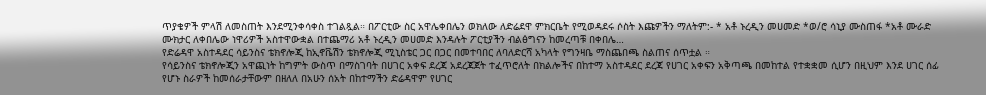ጥያቄዎች ምላሽ ለመስጠት እንደሚንቀሳቀስ ተገልጿል። በፖርቲው ስር አዋሌቀበሌን ወክለው ለድሬደዋ ምክርቤት የሚወዳደሩ ሶስት እጩዎችን ማለትም:- * አቶ ኑረዲን መሀመድ *ወ/ሮ ሳኒያ ሙስጠፋ *አቶ ሙራድ ሙክታር ለቀበሌው ነዋሪዎች አስተዋውቋል በተጨማሪ አቶ ኑረዲን መሀመድ እንዳሉት ፖርቲያችን ብልፅግናን ከመረጣቹ በቀበሌ…
የድሬዳዋ አስተዳደር ሳይንስና ቴክኖሎጂ ከኢኖቬሽን ቴክኖሎጂ ሚኒስቴር ጋር በጋር በመተባበር ለባለድርሻ አካላት የግንዛቤ ማስጨበጫ ስልጠና ሰጥቷል ።
የሳይንስና ቴክኖሎጂን አዋጪነት ከግምት ውስጥ በማስገባት በሀገር አቀፍ ደረጃ አደረጃጀት ተፈጥሮለት በክልሎችና በከተማ አስተዳደር ደረጃ የሀገር አቀፍን አቅጣጫ በመከተል የተቋቋመ ሲሆን በዚህም እንደ ሀገር ሰፊ የሆኑ ስራዎች ከመሰራታቸውም በዘለለ በአሁን ሰአት በከተማችን ድሬዳዋም የሀገር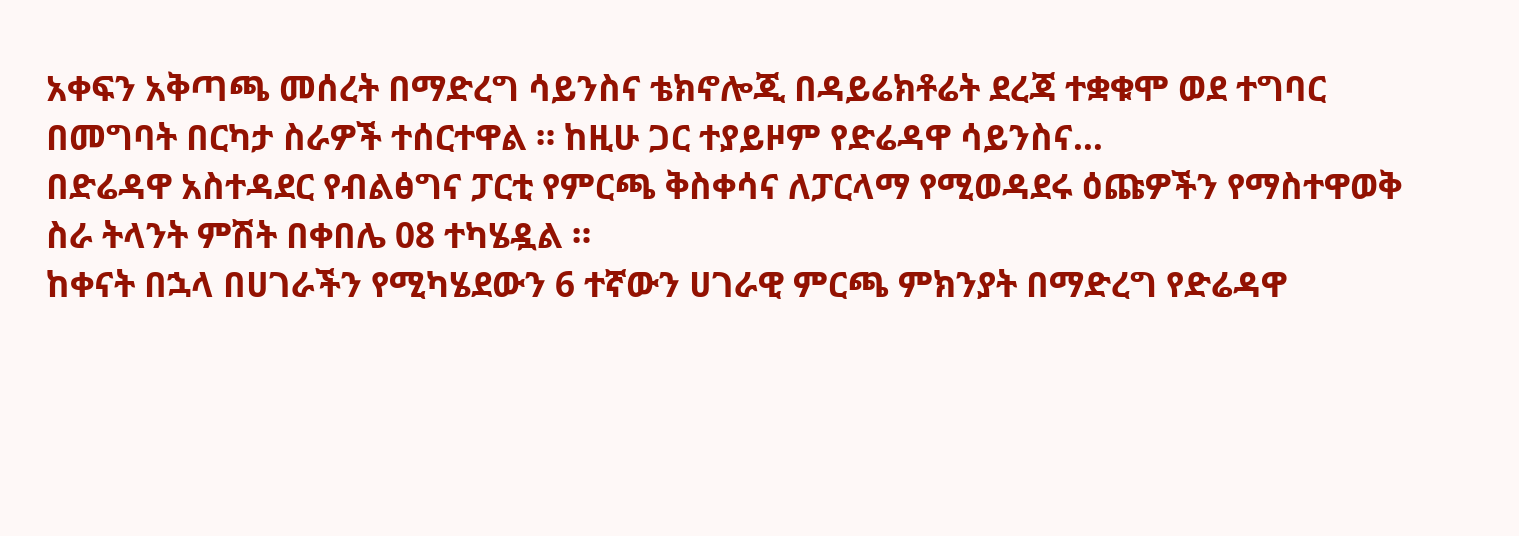አቀፍን አቅጣጫ መሰረት በማድረግ ሳይንስና ቴክኖሎጂ በዳይሬክቶሬት ደረጃ ተቋቁሞ ወደ ተግባር በመግባት በርካታ ስራዎች ተሰርተዋል ። ከዚሁ ጋር ተያይዞም የድሬዳዋ ሳይንስና…
በድሬዳዋ አስተዳደር የብልፅግና ፓርቲ የምርጫ ቅስቀሳና ለፓርላማ የሚወዳደሩ ዕጩዎችን የማስተዋወቅ ስራ ትላንት ምሽት በቀበሌ 08 ተካሄዷል ።
ከቀናት በኋላ በሀገራችን የሚካሄደውን 6 ተኛውን ሀገራዊ ምርጫ ምክንያት በማድረግ የድሬዳዋ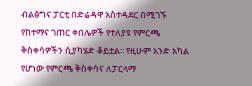ብልፅግና ፓርቲ በድሬዳዋ አስተዳደር በሚገኙ የከተማና ገጠር ቀበሌዎች የተለያዩ የምርጫ ቅስቀሳዎችን ሲያካሄድ ቆይቷል፡፡ የዚሁም አንድ አካል የሆነው የምርጫ ቅስቀሳና ለፓርላማ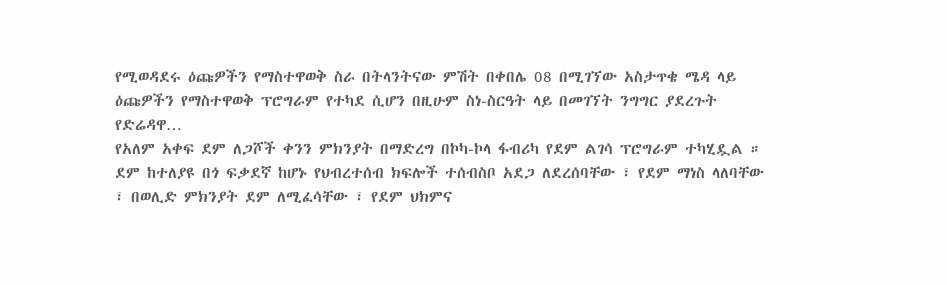የሚወዳደሩ ዕጩዎችን የማስተዋወቅ ስራ በትላንትናው ምሽት በቀበሌ 08 በሚገኘው አስታጥቄ ሜዳ ላይ ዕጩዎችን የማስተዋወቅ ፕሮግራም የተካደ ሲሆን በዚሁም ስነ-ስርዓት ላይ በመገኘት ንግግር ያደረጉት የድሬዳዋ…
የአለም አቀፍ ደም ለጋሾች ቀንን ምክንያት በማድረግ በኮካ-ኮላ ፋብሪካ የደም ልገሳ ፕሮግራም ተካሂዷል ።
ደም ከተለያዩ በጎ ፍቃደኛ ከሆኑ የህብረተሰብ ክፍሎች ተሰብስቦ አደጋ ለደረሰባቸው ፣ የደም ማነስ ላለባቸው ፣ በወሊድ ምክንያት ደም ለሚፈሳቸው ፣ የደም ህክምና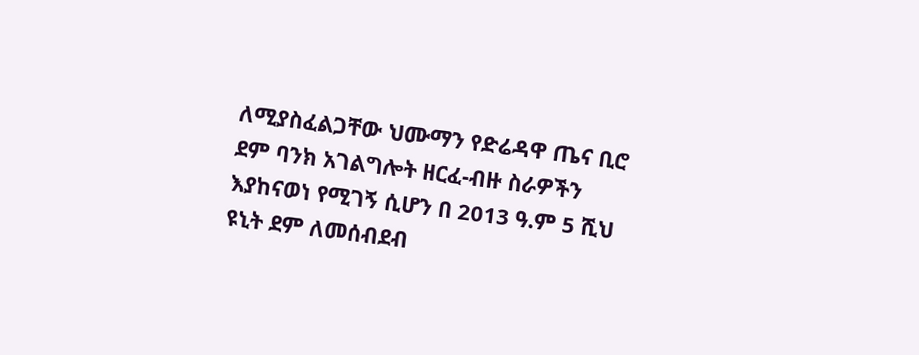ለሚያስፈልጋቸው ህሙማን የድሬዳዋ ጤና ቢሮ ደም ባንክ አገልግሎት ዘርፈ-ብዙ ስራዎችን እያከናወነ የሚገኝ ሲሆን በ 2013 ዓ.ም 5 ሺህ ዩኒት ደም ለመሰብደብ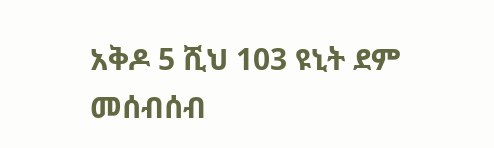አቅዶ 5 ሺህ 103 ዩኒት ደም መሰብሰብ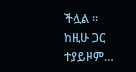ችሏል ። ከዚሁ ጋር ተያይዞም…